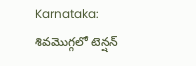Karnataka: శివమొగ్గలో టెన్షన్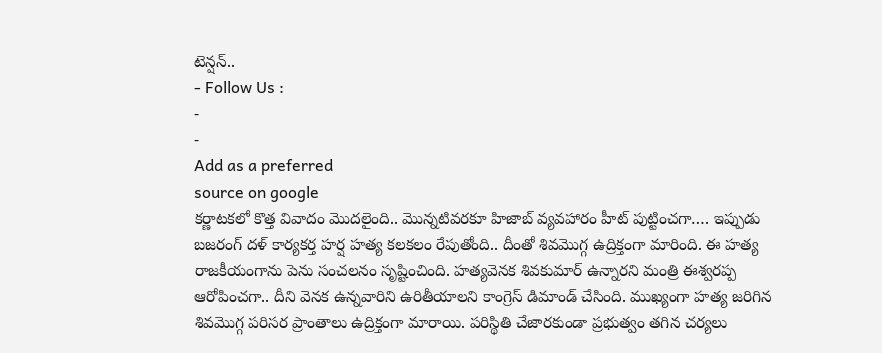టెన్షన్..
- Follow Us :
-
-
Add as a preferred
source on google
కర్ణాటకలో కొత్త వివాదం మొదలైంది.. మొన్నటివరకూ హిజాబ్ వ్యవహారం హీట్ పుట్టించగా…. ఇప్పుడు బజరంగ్ దళ్ కార్యకర్త హర్ష హత్య కలకలం రేపుతోంది.. దీంతో శివమొగ్గ ఉద్రిక్తంగా మారింది. ఈ హత్య రాజకీయంగాను పెను సంచలనం సృష్టించింది. హత్యవెనక శివకుమార్ ఉన్నారని మంత్రి ఈశ్వరప్ప ఆరోపించగా.. దీని వెనక ఉన్నవారిని ఉరితీయాలని కాంగ్రెస్ డిమాండ్ చేసింది. ముఖ్యంగా హత్య జరిగిన శివమొగ్గ పరిసర ప్రాంతాలు ఉద్రిక్తంగా మారాయి. పరిస్థితి చేజారకుండా ప్రభుత్వం తగిన చర్యలు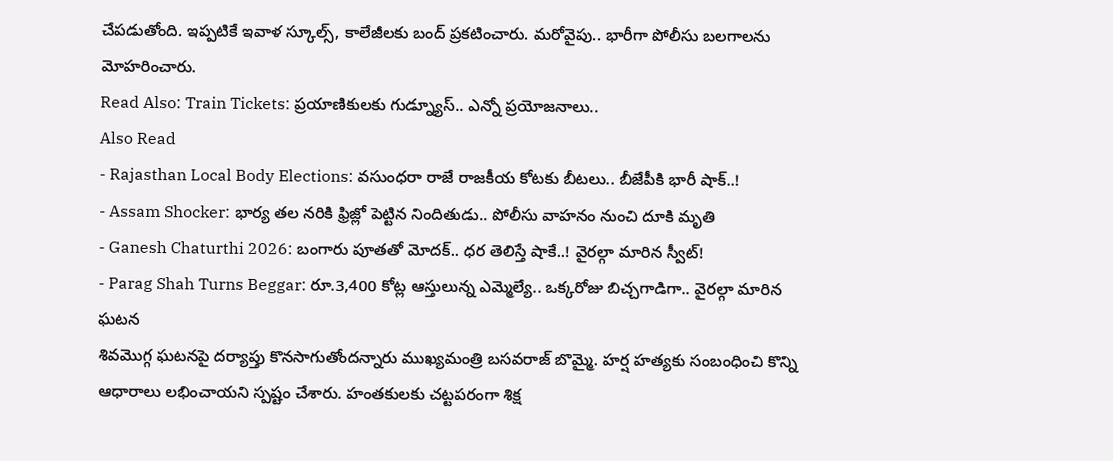చేపడుతోంది. ఇప్పటికే ఇవాళ స్కూల్స్, కాలేజీలకు బంద్ ప్రకటించారు. మరోవైపు.. భారీగా పోలీసు బలగాలను మోహరించారు.
Read Also: Train Tickets: ప్రయాణికులకు గుడ్న్యూస్.. ఎన్నో ప్రయోజనాలు..
Also Read
- Rajasthan Local Body Elections: వసుంధరా రాజే రాజకీయ కోటకు బీటలు.. బీజేపీకి భారీ షాక్..!
- Assam Shocker: భార్య తల నరికి ఫ్రిజ్లో పెట్టిన నిందితుడు.. పోలీసు వాహనం నుంచి దూకి మృతి
- Ganesh Chaturthi 2026: బంగారు పూతతో మోదక్.. ధర తెలిస్తే షాకే..! వైరల్గా మారిన స్వీట్!
- Parag Shah Turns Beggar: రూ.3,400 కోట్ల ఆస్తులున్న ఎమ్మెల్యే.. ఒక్కరోజు బిచ్చగాడిగా.. వైరల్గా మారిన ఘటన
శివమొగ్గ ఘటనపై దర్యాప్తు కొనసాగుతోందన్నారు ముఖ్యమంత్రి బసవరాజ్ బొమ్మై. హర్ష హత్యకు సంబంధించి కొన్ని ఆధారాలు లభించాయని స్పష్టం చేశారు. హంతకులకు చట్టపరంగా శిక్ష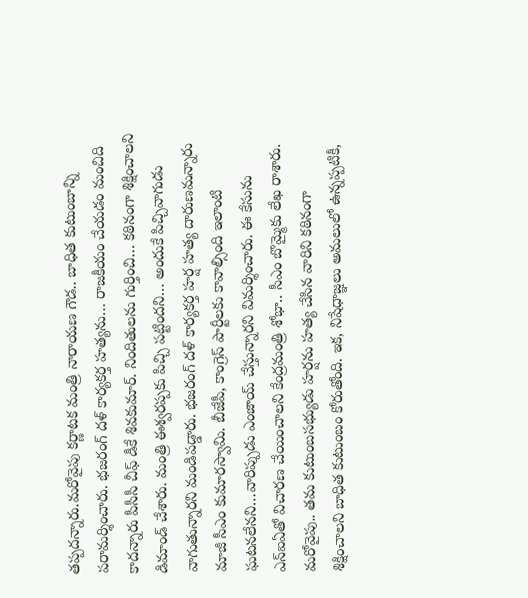తప్పదన్నారు.మరోవైపు కర్ణాటక మంత్రి నారాయణ గౌడ.. బాధిత కుటుంబాన్ని పరామర్శించారు. భజరంగ్ దళ్ కార్యకర్త హత్యను… రాజకీయం చేయడం మంచిది కాదన్నారు పీసీసీ చీఫ్ డీకే శివకుమార్. నిందితులను గుర్తించి… కఠినంగా శిక్షించాలని డిమాండ్ చేశారు. మంత్రి ఈశ్వరప్పకు పిచ్చి పట్టిందని… అందుకే పిచ్చివాగుడు వాగుతున్నారని మండిపడ్డారు. భజరంగ్ దళ్ కార్యకర్త హర్ష హత్య దారుణమన్నారు మాజీ సీఎం కుమారస్వామి. బీజేపీ, కాంగ్రెస్ పార్టీలకు కావాల్సింది ఇలాంటి ఘటనలేనని…వారిప్పుడు ఎంజాయ్ చేస్తున్నారని విమర్శించారు. ఈ కేసును ఎన్ఐఏతో విచారణ చేయించాలని కేంద్రమంత్రి శోభా.. సీఎం బొమ్మైకు లేఖ రాశారు. మరోవైపు.. తమ కుటుంబసభ్యుడు హర్షను హత్య చేసిన వారిని కఠినంగా శిక్షించాలని బాధిత కుటుంబం కోరుతోంది. ఇక, నిషేధాజ్ఞలు అమలులో ఉన్నప్పటికీ,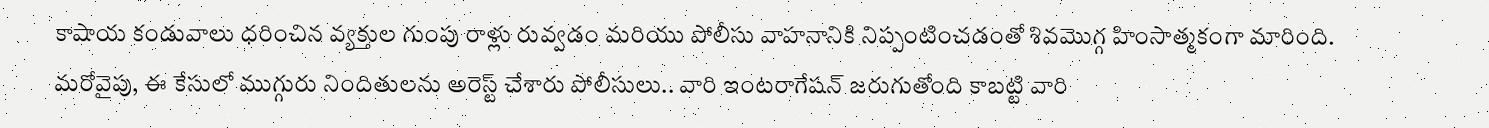కాషాయ కండువాలు ధరించిన వ్యక్తుల గుంపు రాళ్లు రువ్వడం మరియు పోలీసు వాహనానికి నిప్పంటించడంతో శివమొగ్గ హింసాత్మకంగా మారింది. మరోవైపు, ఈ కేసులో ముగ్గురు నిందితులను అరెస్ట్ చేశారు పోలీసులు.. వారి ఇంటరాగేషన్ జరుగుతోంది కాబట్టి వారి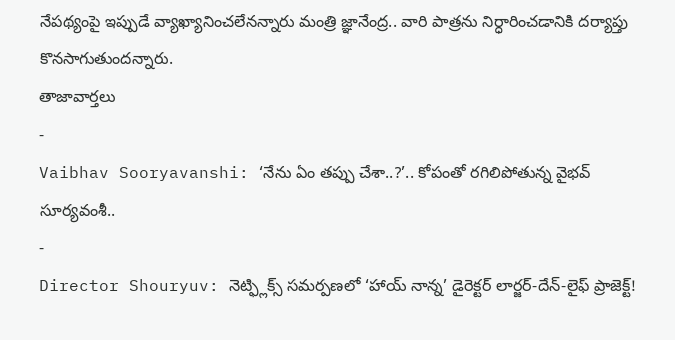నేపథ్యంపై ఇప్పుడే వ్యాఖ్యానించలేనన్నారు మంత్రి జ్ఞానేంద్ర.. వారి పాత్రను నిర్ధారించడానికి దర్యాప్తు కొనసాగుతుందన్నారు.
తాజావార్తలు
-
Vaibhav Sooryavanshi: ‘నేను ఏం తప్పు చేశా..?’.. కోపంతో రగిలిపోతున్న వైభవ్ సూర్యవంశీ..
-
Director Shouryuv: నెట్ఫ్లిక్స్ సమర్పణలో ‘హాయ్ నాన్న’ డైరెక్టర్ లార్జర్-దేన్-లైఫ్ ప్రాజెక్ట్!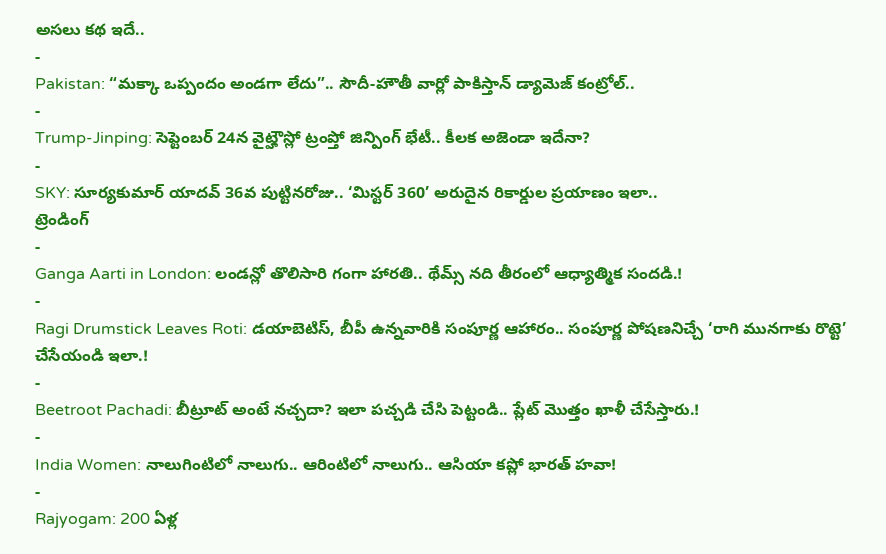అసలు కథ ఇదే..
-
Pakistan: “మక్కా ఒప్పందం అండగా లేదు”.. సౌదీ-హౌతీ వార్లో పాకిస్తాన్ డ్యామెజ్ కంట్రోల్..
-
Trump-Jinping: సెప్టెంబర్ 24న వైట్హౌస్లో ట్రంప్తో జిన్పింగ్ భేటీ.. కీలక అజెండా ఇదేనా?
-
SKY: సూర్యకుమార్ యాదవ్ 36వ పుట్టినరోజు.. ‘మిస్టర్ 360’ అరుదైన రికార్డుల ప్రయాణం ఇలా..
ట్రెండింగ్
-
Ganga Aarti in London: లండన్లో తొలిసారి గంగా హారతి.. థేమ్స్ నది తీరంలో ఆధ్యాత్మిక సందడి.!
-
Ragi Drumstick Leaves Roti: డయాబెటిస్, బీపీ ఉన్నవారికి సంపూర్ణ ఆహారం.. సంపూర్ణ పోషణనిచ్చే ‘రాగి మునగాకు రొట్టె’ చేసేయండి ఇలా.!
-
Beetroot Pachadi: బీట్రూట్ అంటే నచ్చదా? ఇలా పచ్చడి చేసి పెట్టండి.. ప్లేట్ మొత్తం ఖాళీ చేసేస్తారు.!
-
India Women: నాలుగింటిలో నాలుగు.. ఆరింటిలో నాలుగు.. ఆసియా కప్లో భారత్ హవా!
-
Rajyogam: 200 ఏళ్ల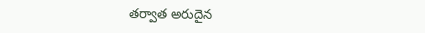తర్వాత అరుదైన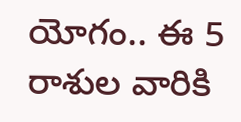యోగం.. ఈ 5 రాశుల వారికి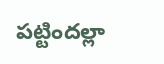పట్టిందల్లా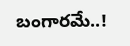బంగారమే..!